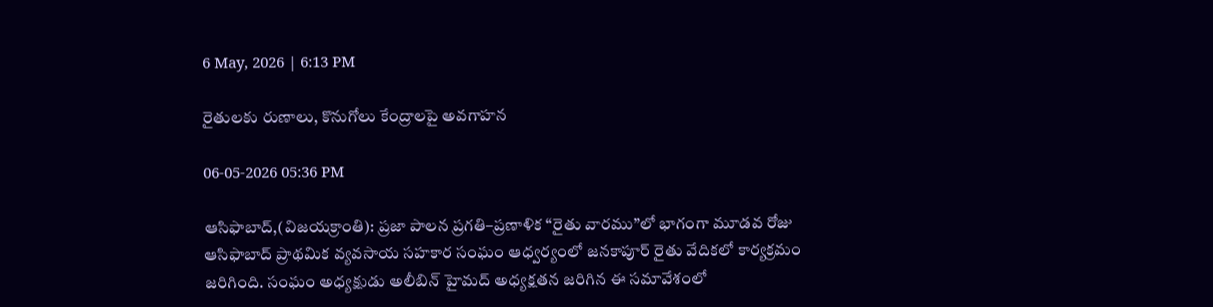6 May, 2026 | 6:13 PM

రైతులకు రుణాలు, కొనుగోలు కేంద్రాలపై అవగాహన

06-05-2026 05:36 PM

ఆసిఫాబాద్,(విజయక్రాంతి): ప్రజా పాలన ప్రగతి–ప్రణాళిక “రైతు వారము”లో భాగంగా మూడవ రోజు ఆసిఫాబాద్ ప్రాథమిక వ్యవసాయ సహకార సంఘం ఆధ్వర్యంలో జనకాపూర్ రైతు వేదికలో కార్యక్రమం జరిగింది. సంఘం అధ్యక్షుడు అలీబిన్ హైమద్ అధ్యక్షతన జరిగిన ఈ సమావేశంలో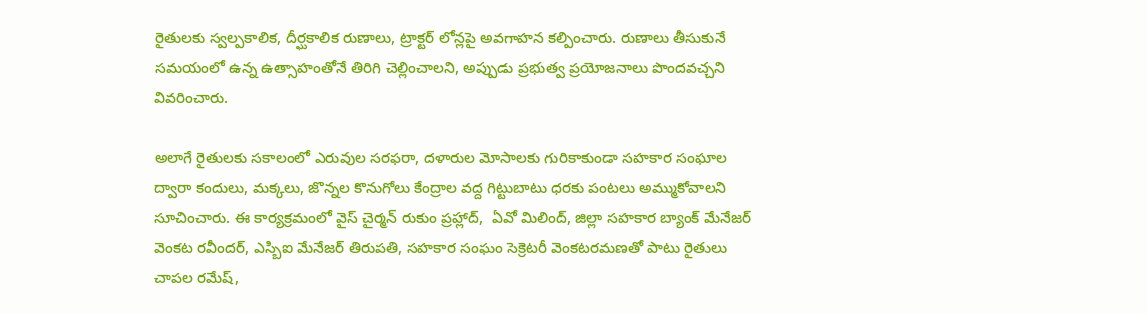రైతులకు స్వల్పకాలిక, దీర్ఘకాలిక రుణాలు, ట్రాక్టర్ లోన్లపై అవగాహన కల్పించారు. రుణాలు తీసుకునే సమయంలో ఉన్న ఉత్సాహంతోనే తిరిగి చెల్లించాలని, అప్పుడు ప్రభుత్వ ప్రయోజనాలు పొందవచ్చని వివరించారు.

అలాగే రైతులకు సకాలంలో ఎరువుల సరఫరా, దళారుల మోసాలకు గురికాకుండా సహకార సంఘాల ద్వారా కందులు, మక్కలు, జొన్నల కొనుగోలు కేంద్రాల వద్ద గిట్టుబాటు ధరకు పంటలు అమ్ముకోవాలని సూచించారు. ఈ కార్యక్రమంలో వైస్ చైర్మన్ రుకుం ప్రహ్లాద్,  ఏవో మిలింద్, జిల్లా సహకార బ్యాంక్ మేనేజర్ వెంకట రవీందర్, ఎస్బిఐ మేనేజర్ తిరుపతి, సహకార సంఘం సెక్రెటరీ వెంకటరమణతో పాటు రైతులు చాపల రమేష్,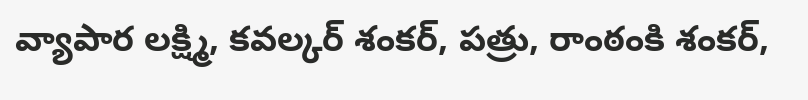వ్యాపార లక్ష్మి, కవల్కర్ శంకర్, పత్రు, రాంఠంకి శంకర్,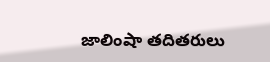జాలింషా తదితరులు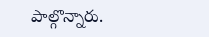పాల్గొన్నారు.